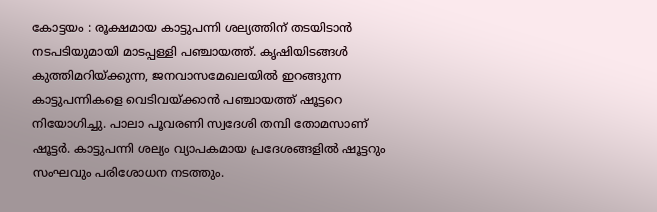കോട്ടയം : രൂക്ഷമായ കാട്ടുപന്നി ശല്യത്തിന് തടയിടാൻ നടപടിയുമായി മാടപ്പള്ളി പഞ്ചായത്ത്. കൃഷിയിടങ്ങൾ കുത്തിമറിയ്ക്കുന്ന, ജനവാസമേഖലയിൽ ഇറങ്ങുന്ന കാട്ടുപന്നികളെ വെടിവയ്ക്കാൻ പഞ്ചായത്ത് ഷൂട്ടറെ നിയോഗിച്ചു. പാലാ പൂവരണി സ്വദേശി തമ്പി തോമസാണ് ഷൂട്ടർ. കാട്ടുപന്നി ശല്യം വ്യാപകമായ പ്രദേശങ്ങളിൽ ഷൂട്ടറും സംഘവും പരിശോധന നടത്തും.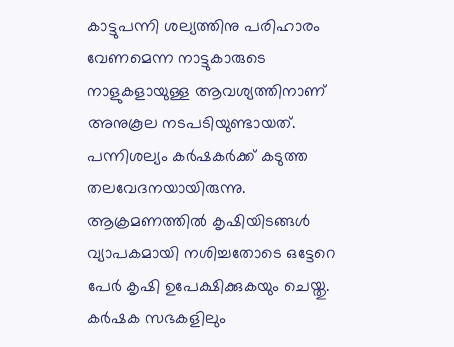കാട്ടുപന്നി ശല്യത്തിനു പരിഹാരം വേണമെന്ന നാട്ടുകാരുടെ നാളുകളായുള്ള ആവശ്യത്തിനാണ് അനുകൂല നടപടിയുണ്ടായത്. പന്നിശല്യം കർഷകർക്ക് കടുത്ത തലവേദനയായിരുന്നു. ആക്രമണത്തിൽ കൃഷിയിടങ്ങൾ വ്യാപകമായി നശിച്ചതോടെ ഒട്ടേറെ പേർ കൃഷി ഉപേക്ഷിക്കുകയും ചെയ്തു. കർഷക സഭകളിലും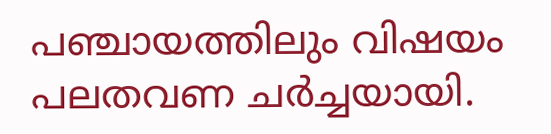പഞ്ചായത്തിലും വിഷയം പലതവണ ചർച്ചയായി.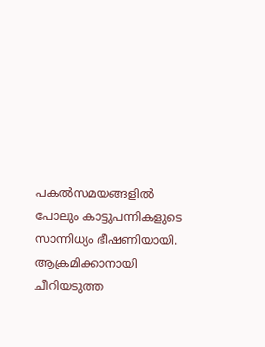പകൽസമയങ്ങളിൽ പോലും കാട്ടുപന്നികളുടെ സാന്നിധ്യം ഭീഷണിയായി. ആക്രമിക്കാനായി ചീറിയടുത്ത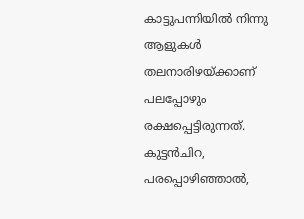കാട്ടുപന്നിയിൽ നിന്നു ആളുകൾ തലനാരിഴയ്ക്കാണ് പലപ്പോഴും രക്ഷപ്പെട്ടിരുന്നത്. കുട്ടൻചിറ, പരപ്പൊഴിഞ്ഞാൽ,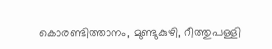കൊരണ്ടിത്താനം, മുണ്ടുകുഴി, റീത്തുപള്ളി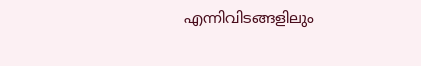എന്നിവിടങ്ങളിലും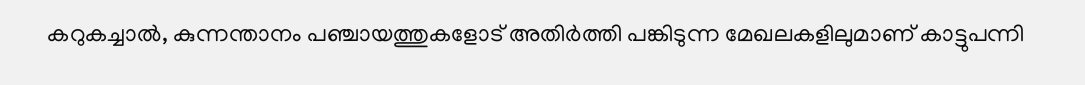കറുകച്ചാൽ, കുന്നന്താനം പഞ്ചായത്തുകളോട് അതിർത്തി പങ്കിടുന്ന മേഖലകളിലുമാണ് കാട്ടുപന്നി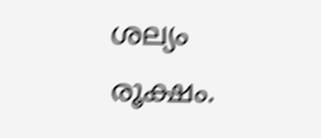ശല്യം രൂക്ഷം.